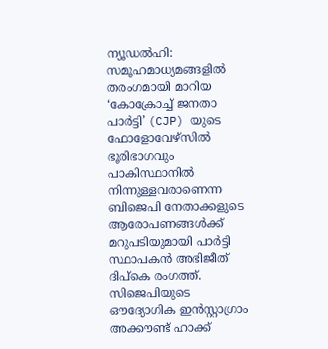ന്യൂഡൽഹി: സമൂഹമാധ്യമങ്ങളിൽ തരംഗമായി മാറിയ ‘കോക്രോച്ച് ജനതാ പാർട്ടി’ (CJP) യുടെ ഫോളോവേഴ്സിൽ ഭൂരിഭാഗവും പാകിസ്ഥാനിൽ നിന്നുള്ളവരാണെന്ന ബിജെപി നേതാക്കളുടെ ആരോപണങ്ങൾക്ക് മറുപടിയുമായി പാർട്ടി സ്ഥാപകൻ അഭിജീത് ദിപ്കെ രംഗത്ത്. സിജെപിയുടെ ഔദ്യോഗിക ഇൻസ്റ്റാഗ്രാം അക്കൗണ്ട് ഹാക്ക്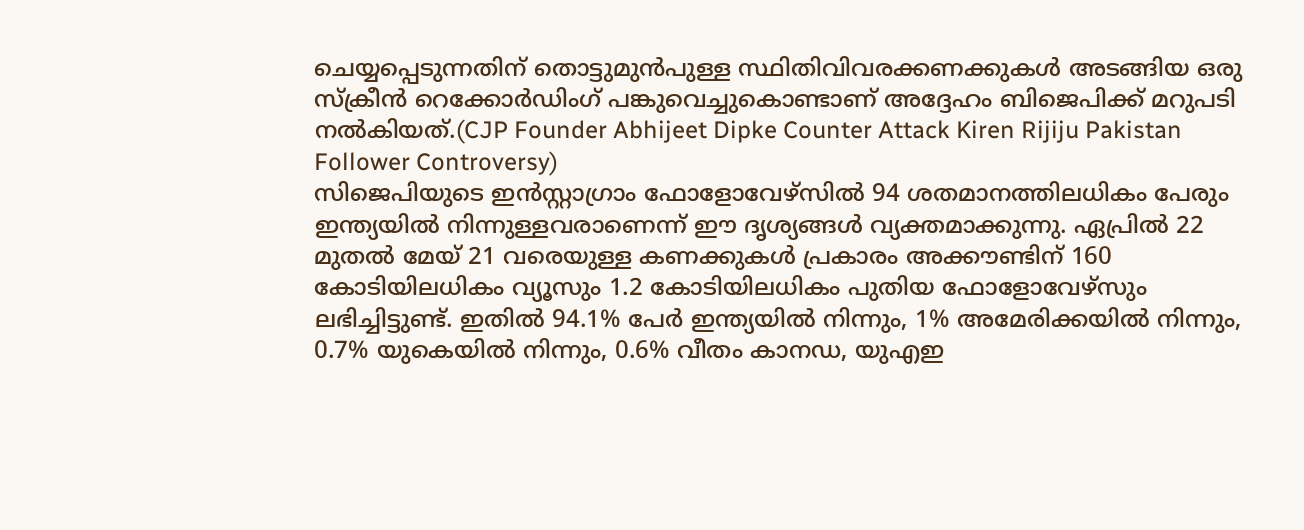ചെയ്യപ്പെടുന്നതിന് തൊട്ടുമുൻപുള്ള സ്ഥിതിവിവരക്കണക്കുകൾ അടങ്ങിയ ഒരു സ്ക്രീൻ റെക്കോർഡിംഗ് പങ്കുവെച്ചുകൊണ്ടാണ് അദ്ദേഹം ബിജെപിക്ക് മറുപടി നൽകിയത്.(CJP Founder Abhijeet Dipke Counter Attack Kiren Rijiju Pakistan Follower Controversy)
സിജെപിയുടെ ഇൻസ്റ്റാഗ്രാം ഫോളോവേഴ്സിൽ 94 ശതമാനത്തിലധികം പേരും ഇന്ത്യയിൽ നിന്നുള്ളവരാണെന്ന് ഈ ദൃശ്യങ്ങൾ വ്യക്തമാക്കുന്നു. ഏപ്രിൽ 22 മുതൽ മേയ് 21 വരെയുള്ള കണക്കുകൾ പ്രകാരം അക്കൗണ്ടിന് 160 കോടിയിലധികം വ്യൂസും 1.2 കോടിയിലധികം പുതിയ ഫോളോവേഴ്സും ലഭിച്ചിട്ടുണ്ട്. ഇതിൽ 94.1% പേർ ഇന്ത്യയിൽ നിന്നും, 1% അമേരിക്കയിൽ നിന്നും, 0.7% യുകെയിൽ നിന്നും, 0.6% വീതം കാനഡ, യുഎഇ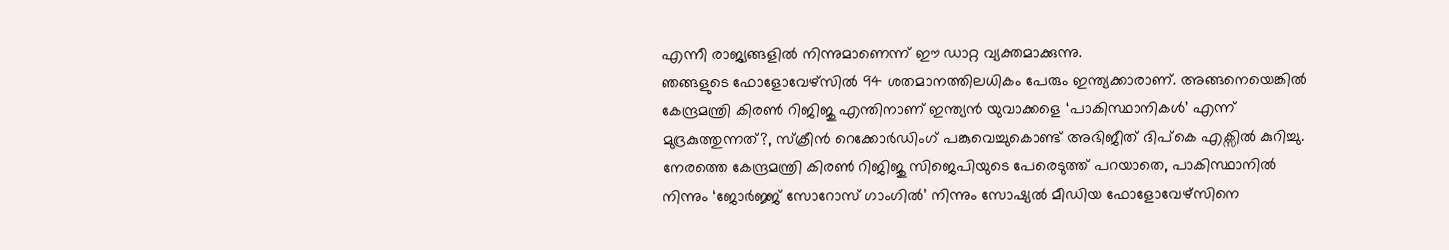എന്നീ രാജ്യങ്ങളിൽ നിന്നുമാണെന്ന് ഈ ഡാറ്റ വ്യക്തമാക്കുന്നു.
ഞങ്ങളുടെ ഫോളോവേഴ്സിൽ 94 ശതമാനത്തിലധികം പേരും ഇന്ത്യക്കാരാണ്. അങ്ങനെയെങ്കിൽ കേന്ദ്രമന്ത്രി കിരൺ റിജിജു എന്തിനാണ് ഇന്ത്യൻ യുവാക്കളെ ‘പാകിസ്ഥാനികൾ’ എന്ന് മുദ്രകുത്തുന്നത്?, സ്ക്രീൻ റെക്കോർഡിംഗ് പങ്കുവെച്ചുകൊണ്ട് അഭിജീത് ദിപ്കെ എക്സിൽ കുറിച്ചു. നേരത്തെ കേന്ദ്രമന്ത്രി കിരൺ റിജിജു സിജെപിയുടെ പേരെടുത്ത് പറയാതെ, പാകിസ്ഥാനിൽ നിന്നും ‘ജോർജ്ജ് സോറോസ് ഗാംഗിൽ’ നിന്നും സോഷ്യൽ മീഡിയ ഫോളോവേഴ്സിനെ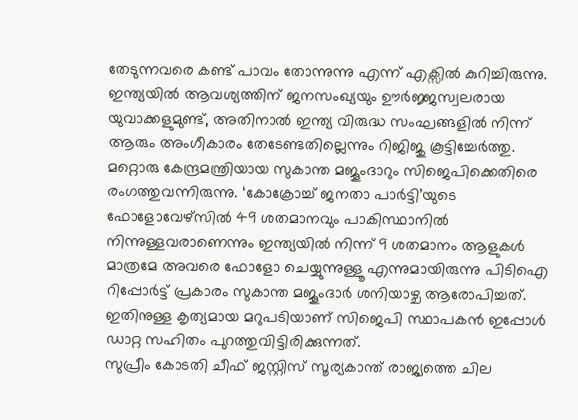തേടുന്നവരെ കണ്ട് പാവം തോന്നുന്നു എന്ന് എക്സിൽ കുറിച്ചിരുന്നു. ഇന്ത്യയിൽ ആവശ്യത്തിന് ജനസംഖ്യയും ഊർജ്ജസ്വലരായ യുവാക്കളുമുണ്ട്, അതിനാൽ ഇന്ത്യ വിരുദ്ധ സംഘങ്ങളിൽ നിന്ന് ആരും അംഗീകാരം തേടേണ്ടതില്ലെന്നും റിജിജു കൂട്ടിച്ചേർത്തു.
മറ്റൊരു കേന്ദ്രമന്ത്രിയായ സുകാന്ത മജൂംദാറും സിജെപിക്കെതിരെ രംഗത്തുവന്നിരുന്നു. ‘കോക്രോച്ച് ജനതാ പാർട്ടി’യുടെ ഫോളോവേഴ്സിൽ 49 ശതമാനവും പാകിസ്ഥാനിൽ നിന്നുള്ളവരാണെന്നും ഇന്ത്യയിൽ നിന്ന് 9 ശതമാനം ആളുകൾ മാത്രമേ അവരെ ഫോളോ ചെയ്യുന്നുള്ളൂ എന്നുമായിരുന്നു പിടിഐ റിപ്പോർട്ട് പ്രകാരം സുകാന്ത മജൂംദാർ ശനിയാഴ്ച ആരോപിച്ചത്. ഇതിനുള്ള കൃത്യമായ മറുപടിയാണ് സിജെപി സ്ഥാപകൻ ഇപ്പോൾ ഡാറ്റ സഹിതം പുറത്തുവിട്ടിരിക്കുന്നത്.
സുപ്രീം കോടതി ചീഫ് ജസ്റ്റിസ് സൂര്യകാന്ത് രാജ്യത്തെ ചില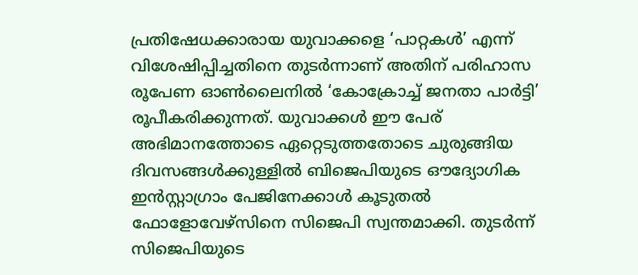പ്രതിഷേധക്കാരായ യുവാക്കളെ ‘പാറ്റകൾ’ എന്ന് വിശേഷിപ്പിച്ചതിനെ തുടർന്നാണ് അതിന് പരിഹാസ രൂപേണ ഓൺലൈനിൽ ‘കോക്രോച്ച് ജനതാ പാർട്ടി’ രൂപീകരിക്കുന്നത്. യുവാക്കൾ ഈ പേര് അഭിമാനത്തോടെ ഏറ്റെടുത്തതോടെ ചുരുങ്ങിയ ദിവസങ്ങൾക്കുള്ളിൽ ബിജെപിയുടെ ഔദ്യോഗിക ഇൻസ്റ്റാഗ്രാം പേജിനേക്കാൾ കൂടുതൽ ഫോളോവേഴ്സിനെ സിജെപി സ്വന്തമാക്കി. തുടർന്ന് സിജെപിയുടെ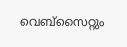വെബ്സൈറ്റും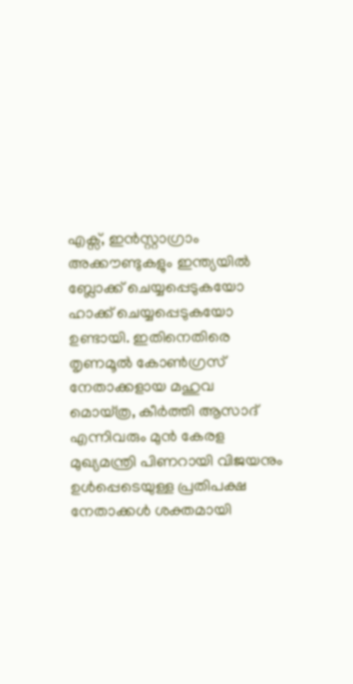എക്സ്, ഇൻസ്റ്റാഗ്രാം അക്കൗണ്ടുകളും ഇന്ത്യയിൽ ബ്ലോക്ക് ചെയ്യപ്പെടുകയോ ഹാക്ക് ചെയ്യപ്പെടുകയോ ഉണ്ടായി. ഇതിനെതിരെ തൃണമൂൽ കോൺഗ്രസ് നേതാക്കളായ മഹുവ മൊയ്ത്ര, കീർത്തി ആസാദ് എന്നിവരും മുൻ കേരള മുഖ്യമന്ത്രി പിണറായി വിജയനും ഉൾപ്പെടെയുള്ള പ്രതിപക്ഷ നേതാക്കൾ ശക്തമായി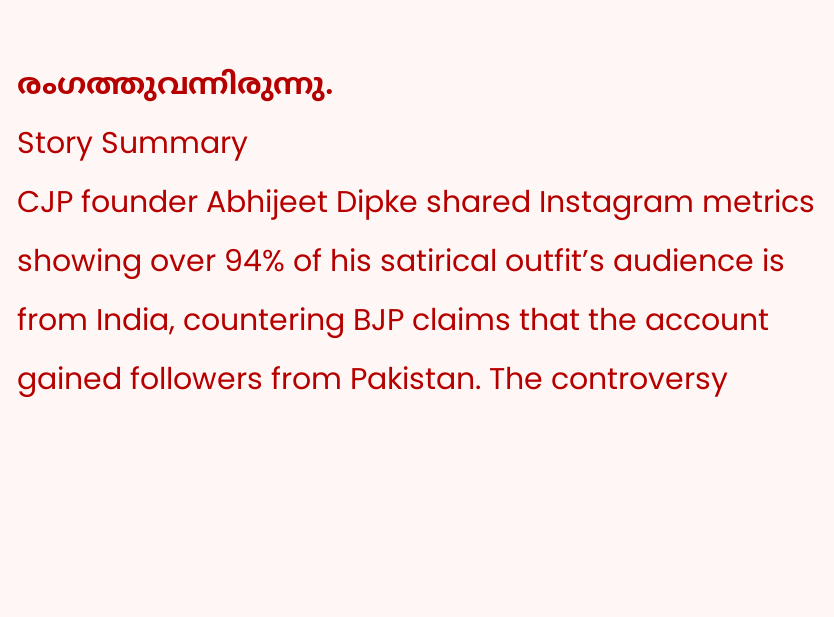രംഗത്തുവന്നിരുന്നു.
Story Summary
CJP founder Abhijeet Dipke shared Instagram metrics showing over 94% of his satirical outfit’s audience is from India, countering BJP claims that the account gained followers from Pakistan. The controversy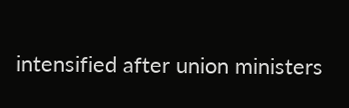intensified after union ministers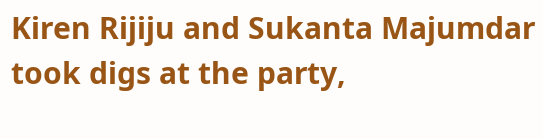Kiren Rijiju and Sukanta Majumdar took digs at the party,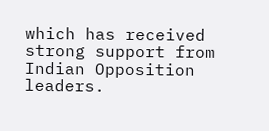which has received strong support from Indian Opposition leaders.